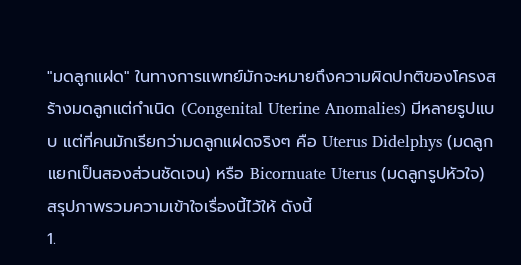"มดลูกแฝด" ในทางการแพทย์มักจะหมายถึงความผิดปกติของโครงสร้างมดลูกแต่กำเนิด (Congenital Uterine Anomalies) มีหลายรูปแบบ แต่ที่คนมักเรียกว่ามดลูกแฝดจริงๆ คือ Uterus Didelphys (มดลูกแยกเป็นสองส่วนชัดเจน) หรือ Bicornuate Uterus (มดลูกรูปหัวใจ)
สรุปภาพรวมความเข้าใจเรื่องนี้ไว้ให้ ดังนี้
1.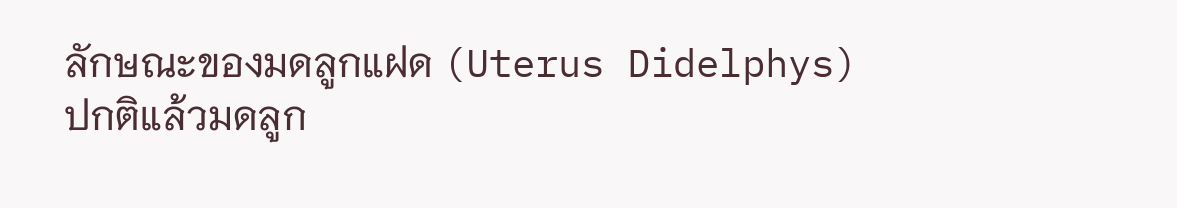ลักษณะของมดลูกแฝด (Uterus Didelphys)
ปกติแล้วมดลูก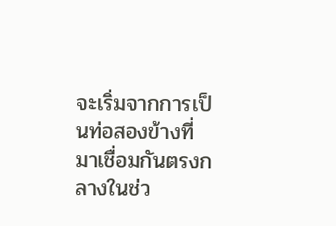จะเริ่มจากการเป็นท่อสองข้างที่มาเชื่อมกันตรงกลางในช่ว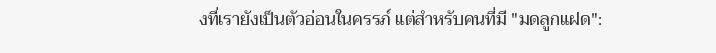งที่เรายังเป็นตัวอ่อนในครรภ์ แต่สำหรับคนที่มี "มดลูกแฝด":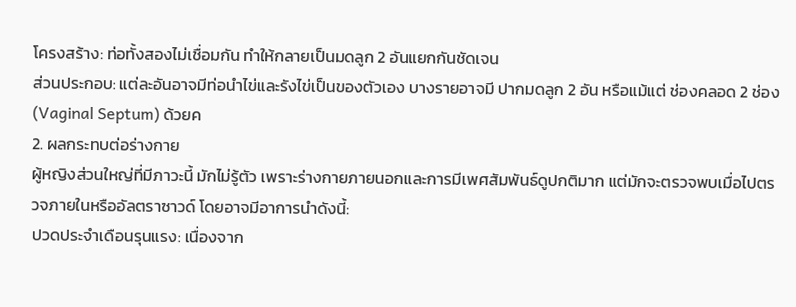โครงสร้าง: ท่อทั้งสองไม่เชื่อมกัน ทำให้กลายเป็นมดลูก 2 อันแยกกันชัดเจน
ส่วนประกอบ: แต่ละอันอาจมีท่อนำไข่และรังไข่เป็นของตัวเอง บางรายอาจมี ปากมดลูก 2 อัน หรือแม้แต่ ช่องคลอด 2 ช่อง (Vaginal Septum) ด้วยค
2. ผลกระทบต่อร่างกาย
ผู้หญิงส่วนใหญ่ที่มีภาวะนี้ มักไม่รู้ตัว เพราะร่างกายภายนอกและการมีเพศสัมพันธ์ดูปกติมาก แต่มักจะตรวจพบเมื่อไปตรวจภายในหรืออัลตราซาวด์ โดยอาจมีอาการนำดังนี้:
ปวดประจำเดือนรุนแรง: เนื่องจาก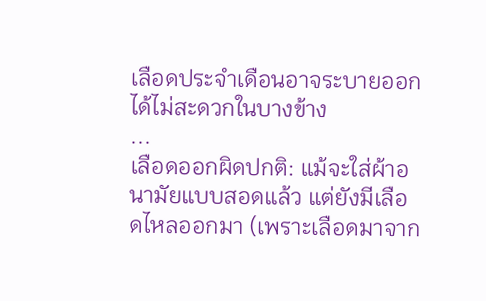เลือดประจำเดือนอาจระบายออกได้ไม่สะดวกในบางข้าง
...
เลือดออกผิดปกติ: แม้จะใส่ผ้าอนามัยแบบสอดแล้ว แต่ยังมีเลือดไหลออกมา (เพราะเลือดมาจาก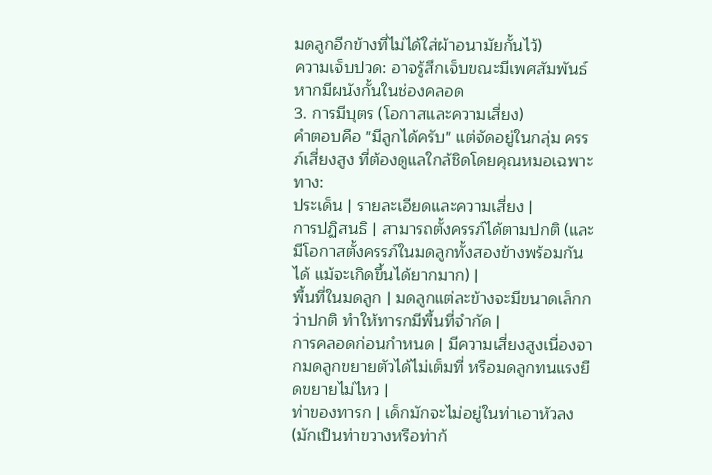มดลูกอีกข้างที่ไม่ได้ใส่ผ้าอนามัยกั้นไว้)
ความเจ็บปวด: อาจรู้สึกเจ็บขณะมีเพศสัมพันธ์หากมีผนังกั้นในช่องคลอด
3. การมีบุตร (โอกาสและความเสี่ยง)
คำตอบคือ "มีลูกได้ครับ" แต่จัดอยู่ในกลุ่ม ครรภ์เสี่ยงสูง ที่ต้องดูแลใกล้ชิดโดยคุณหมอเฉพาะทาง:
ประเด็น | รายละเอียดและความเสี่ยง |
การปฏิสนธิ | สามารถตั้งครรภ์ได้ตามปกติ (และมีโอกาสตั้งครรภ์ในมดลูกทั้งสองข้างพร้อมกันได้ แม้จะเกิดขึ้นได้ยากมาก) |
พื้นที่ในมดลูก | มดลูกแต่ละข้างจะมีขนาดเล็กกว่าปกติ ทำให้ทารกมีพื้นที่จำกัด |
การคลอดก่อนกำหนด | มีความเสี่ยงสูงเนื่องจากมดลูกขยายตัวได้ไม่เต็มที่ หรือมดลูกทนแรงยืดขยายไม่ไหว |
ท่าของทารก | เด็กมักจะไม่อยู่ในท่าเอาหัวลง (มักเป็นท่าขวางหรือท่าก้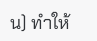น) ทำให้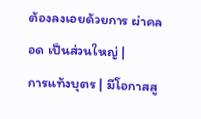ต้องลงเอยด้วยการ ผ่าคลอด เป็นส่วนใหญ่ |
การแท้งบุตร | มีโอกาสสู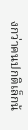งกว่าคนปกติเล็กน้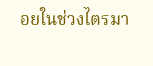อยในช่วงไตรมา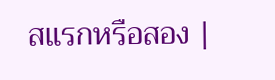สแรกหรือสอง |